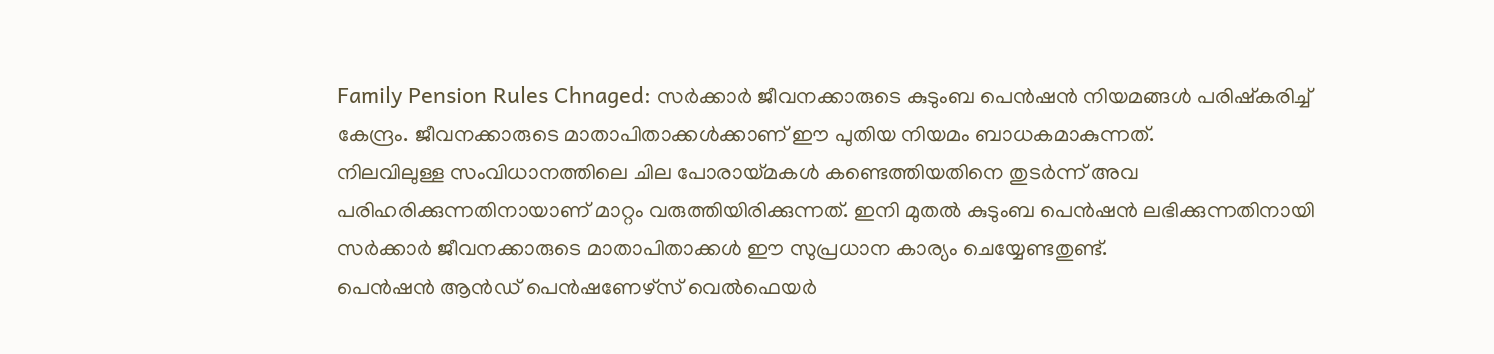Family Pension Rules Chnaged: സർക്കാർ ജീവനക്കാരുടെ കുടുംബ പെൻഷൻ നിയമങ്ങൾ പരിഷ്കരിച്ച് കേന്ദ്രം. ജീവനക്കാരുടെ മാതാപിതാക്കൾക്കാണ് ഈ പുതിയ നിയമം ബാധകമാകുന്നത്.
നിലവിലുള്ള സംവിധാനത്തിലെ ചില പോരായ്മകൾ കണ്ടെത്തിയതിനെ തുടർന്ന് അവ പരിഹരിക്കുന്നതിനായാണ് മാറ്റം വരുത്തിയിരിക്കുന്നത്. ഇനി മുതൽ കുടുംബ പെൻഷൻ ലഭിക്കുന്നതിനായി സർക്കാർ ജീവനക്കാരുടെ മാതാപിതാക്കൾ ഈ സുപ്രധാന കാര്യം ചെയ്യേണ്ടതുണ്ട്.
പെൻഷൻ ആൻഡ് പെൻഷണേഴ്സ് വെൽഫെയർ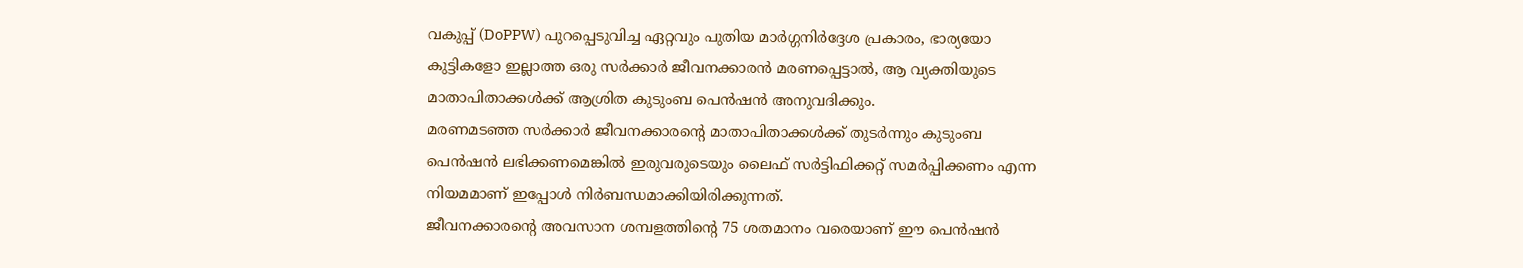വകുപ്പ് (DoPPW) പുറപ്പെടുവിച്ച ഏറ്റവും പുതിയ മാർഗ്ഗനിർദ്ദേശ പ്രകാരം, ഭാര്യയോ കുട്ടികളോ ഇല്ലാത്ത ഒരു സർക്കാർ ജീവനക്കാരൻ മരണപ്പെട്ടാൽ, ആ വ്യക്തിയുടെ മാതാപിതാക്കൾക്ക് ആശ്രിത കുടുംബ പെൻഷൻ അനുവദിക്കും.
മരണമടഞ്ഞ സർക്കാർ ജീവനക്കാരന്റെ മാതാപിതാക്കൾക്ക് തുടർന്നും കുടുംബ പെൻഷൻ ലഭിക്കണമെങ്കിൽ ഇരുവരുടെയും ലൈഫ് സർട്ടിഫിക്കറ്റ് സമർപ്പിക്കണം എന്ന നിയമമാണ് ഇപ്പോൾ നിർബന്ധമാക്കിയിരിക്കുന്നത്.
ജീവനക്കാരന്റെ അവസാന ശമ്പളത്തിന്റെ 75 ശതമാനം വരെയാണ് ഈ പെൻഷൻ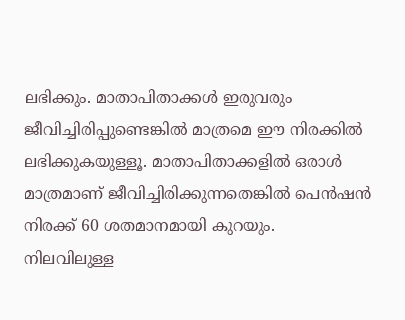ലഭിക്കും. മാതാപിതാക്കൾ ഇരുവരും ജീവിച്ചിരിപ്പുണ്ടെങ്കിൽ മാത്രമെ ഈ നിരക്കിൽ ലഭിക്കുകയുള്ളൂ. മാതാപിതാക്കളിൽ ഒരാൾ മാത്രമാണ് ജീവിച്ചിരിക്കുന്നതെങ്കിൽ പെൻഷൻ നിരക്ക് 60 ശതമാനമായി കുറയും.
നിലവിലുള്ള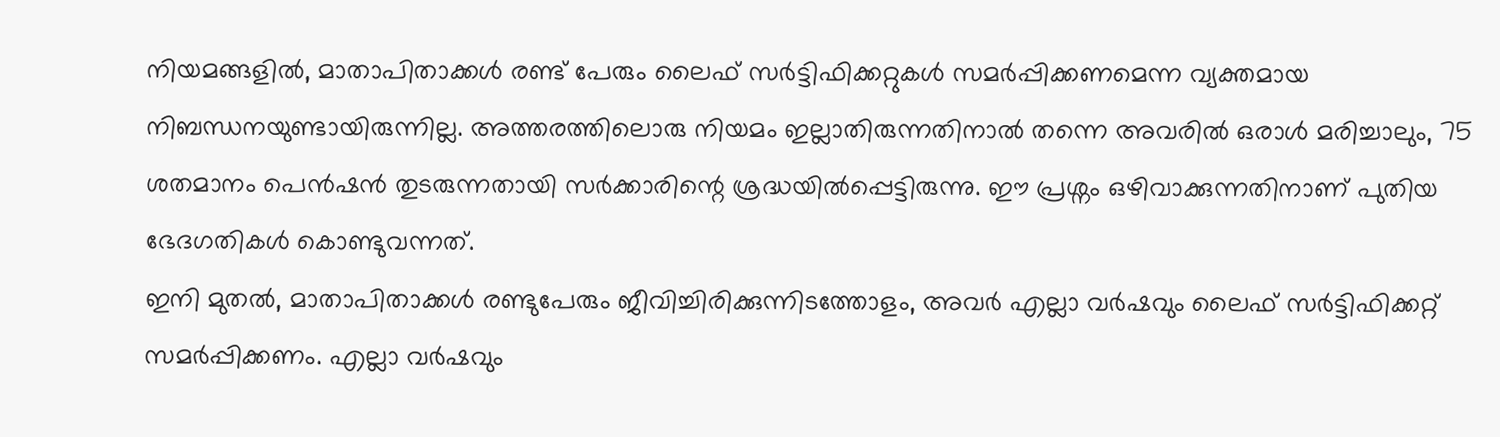നിയമങ്ങളിൽ, മാതാപിതാക്കൾ രണ്ട് പേരും ലൈഫ് സർട്ടിഫിക്കറ്റുകൾ സമർപ്പിക്കണമെന്ന വ്യക്തമായ നിബന്ധനയുണ്ടായിരുന്നില്ല. അത്തരത്തിലൊരു നിയമം ഇല്ലാതിരുന്നതിനാൽ തന്നെ അവരിൽ ഒരാൾ മരിച്ചാലും, 75 ശതമാനം പെൻഷൻ തുടരുന്നതായി സർക്കാരിന്റെ ശ്രദ്ധയിൽപ്പെട്ടിരുന്നു. ഈ പ്രശ്നം ഒഴിവാക്കുന്നതിനാണ് പുതിയ ഭേദഗതികൾ കൊണ്ടുവന്നത്.
ഇനി മുതൽ, മാതാപിതാക്കൾ രണ്ടുപേരും ജീവിച്ചിരിക്കുന്നിടത്തോളം, അവർ എല്ലാ വർഷവും ലൈഫ് സർട്ടിഫിക്കറ്റ് സമർപ്പിക്കണം. എല്ലാ വർഷവും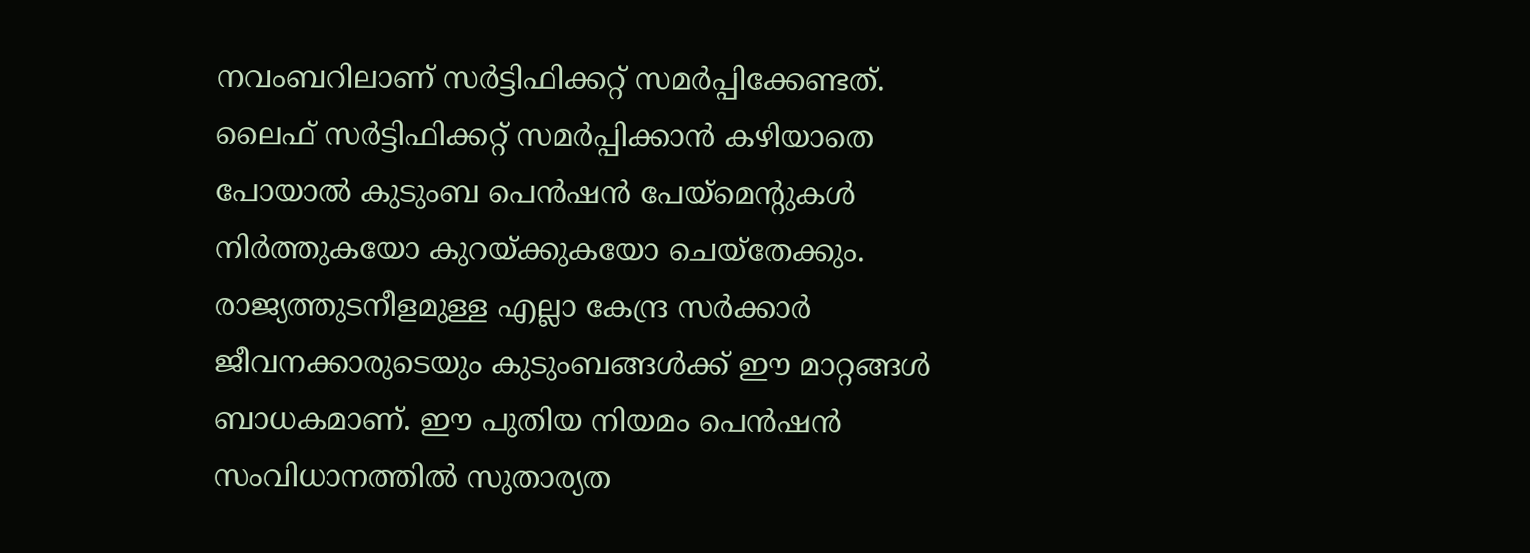നവംബറിലാണ് സർട്ടിഫിക്കറ്റ് സമർപ്പിക്കേണ്ടത്. ലൈഫ് സർട്ടിഫിക്കറ്റ് സമർപ്പിക്കാൻ കഴിയാതെ പോയാൽ കുടുംബ പെൻഷൻ പേയ്മെന്റുകൾ നിർത്തുകയോ കുറയ്ക്കുകയോ ചെയ്തേക്കും.
രാജ്യത്തുടനീളമുള്ള എല്ലാ കേന്ദ്ര സർക്കാർ ജീവനക്കാരുടെയും കുടുംബങ്ങൾക്ക് ഈ മാറ്റങ്ങൾ ബാധകമാണ്. ഈ പുതിയ നിയമം പെൻഷൻ സംവിധാനത്തിൽ സുതാര്യത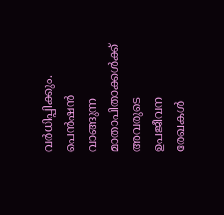വർധിപ്പിക്കും. പെൻഷൻ വാങ്ങുന്ന മാതാപിതാക്കൾക്ക് അവരുടെ ഉപജീവന രേഖകൾ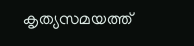കൃത്യസമയത്ത്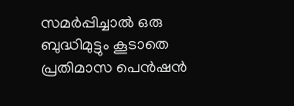സമർപ്പിച്ചാൽ ഒരു ബുദ്ധിമുട്ടും കൂടാതെ പ്രതിമാസ പെൻഷൻ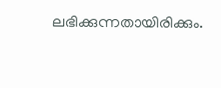ലഭിക്കുന്നതായിരിക്കും.